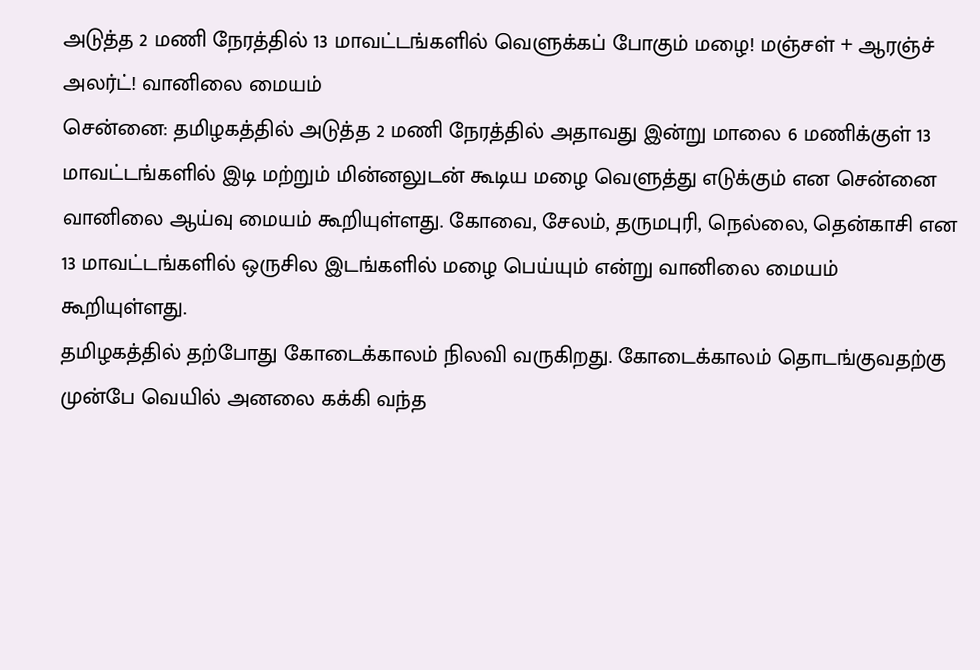அடுத்த 2 மணி நேரத்தில் 13 மாவட்டங்களில் வெளுக்கப் போகும் மழை! மஞ்சள் + ஆரஞ்ச் அலர்ட்! வானிலை மையம்
சென்னை: தமிழகத்தில் அடுத்த 2 மணி நேரத்தில் அதாவது இன்று மாலை 6 மணிக்குள் 13 மாவட்டங்களில் இடி மற்றும் மின்னலுடன் கூடிய மழை வெளுத்து எடுக்கும் என சென்னை வானிலை ஆய்வு மையம் கூறியுள்ளது. கோவை, சேலம், தருமபுரி, நெல்லை, தென்காசி என 13 மாவட்டங்களில் ஒருசில இடங்களில் மழை பெய்யும் என்று வானிலை மையம் கூறியுள்ளது.
தமிழகத்தில் தற்போது கோடைக்காலம் நிலவி வருகிறது. கோடைக்காலம் தொடங்குவதற்கு முன்பே வெயில் அனலை கக்கி வந்த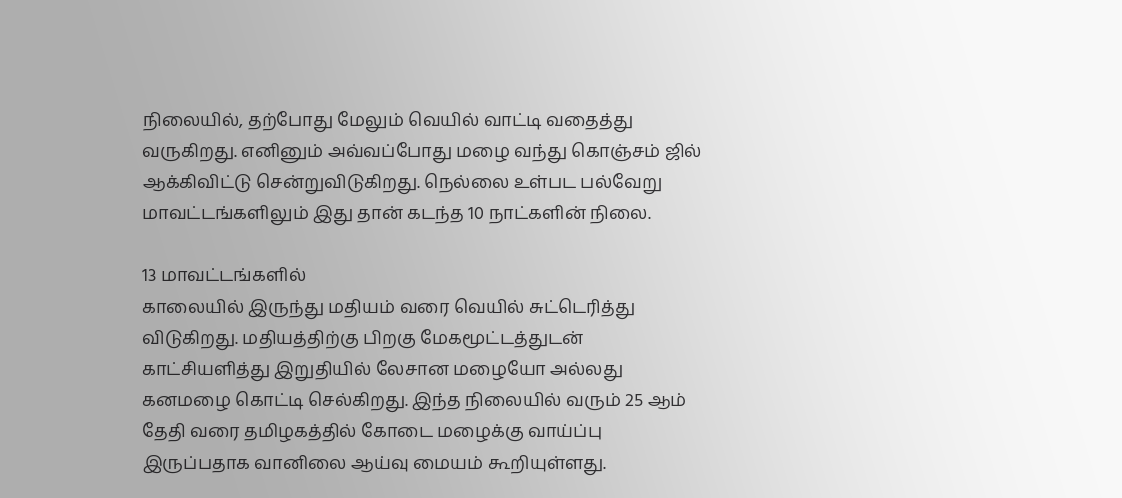நிலையில், தற்போது மேலும் வெயில் வாட்டி வதைத்து வருகிறது. எனினும் அவ்வப்போது மழை வந்து கொஞ்சம் ஜில் ஆக்கிவிட்டு சென்றுவிடுகிறது. நெல்லை உள்பட பல்வேறு மாவட்டங்களிலும் இது தான் கடந்த 10 நாட்களின் நிலை.

13 மாவட்டங்களில்
காலையில் இருந்து மதியம் வரை வெயில் சுட்டெரித்து விடுகிறது. மதியத்திற்கு பிறகு மேகமூட்டத்துடன் காட்சியளித்து இறுதியில் லேசான மழையோ அல்லது கனமழை கொட்டி செல்கிறது. இந்த நிலையில் வரும் 25 ஆம் தேதி வரை தமிழகத்தில் கோடை மழைக்கு வாய்ப்பு இருப்பதாக வானிலை ஆய்வு மையம் கூறியுள்ளது.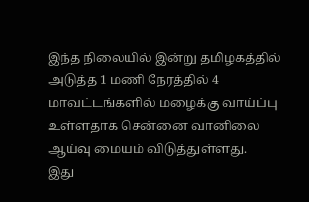இந்த நிலையில் இன்று தமிழகத்தில் அடுத்த 1 மணி நேரத்தில் 4 மாவட்டங்களில் மழைக்கு வாய்ப்பு உள்ளதாக சென்னை வானிலை ஆய்வு மையம் விடுத்துள்ளது.
இது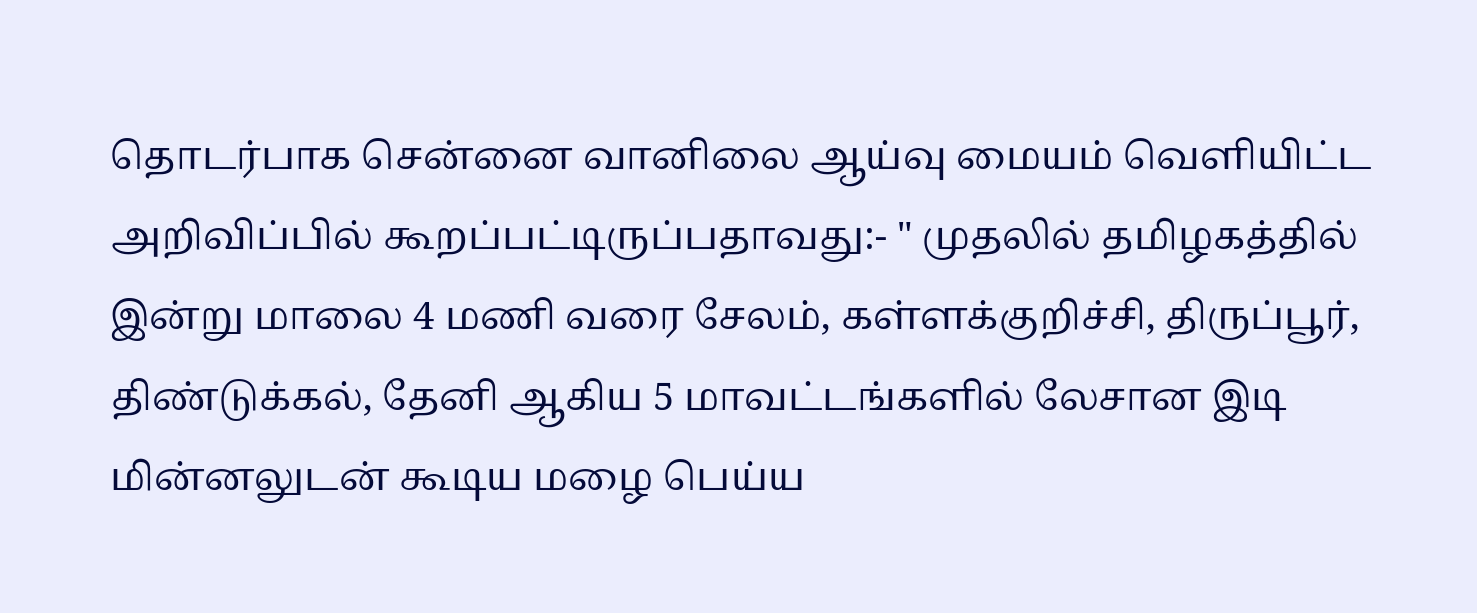தொடர்பாக சென்னை வானிலை ஆய்வு மையம் வெளியிட்ட அறிவிப்பில் கூறப்பட்டிருப்பதாவது:- " முதலில் தமிழகத்தில் இன்று மாலை 4 மணி வரை சேலம், கள்ளக்குறிச்சி, திருப்பூர், திண்டுக்கல், தேனி ஆகிய 5 மாவட்டங்களில் லேசான இடி மின்னலுடன் கூடிய மழை பெய்ய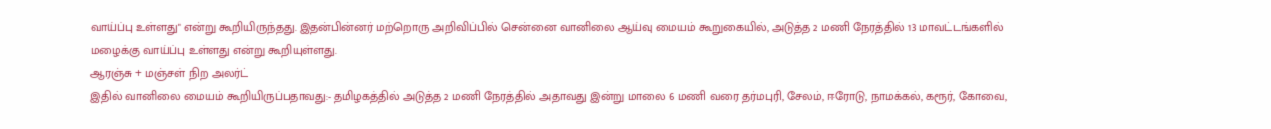வாய்ப்பு உள்ளது" என்று கூறியிருந்தது. இதன்பின்னர் மற்றொரு அறிவிப்பில் சென்னை வானிலை ஆய்வு மையம் கூறுகையில், அடுத்த 2 மணி நேரத்தில் 13 மாவட்டங்களில் மழைக்கு வாய்ப்பு உள்ளது என்று கூறியுள்ளது.
ஆரஞ்சு + மஞ்சள் நிற அலர்ட்
இதில் வானிலை மையம் கூறியிருப்பதாவது:- தமிழகத்தில் அடுத்த 2 மணி நேரத்தில் அதாவது இன்று மாலை 6 மணி வரை தர்மபுரி, சேலம், ஈரோடு, நாமக்கல், கரூர், கோவை,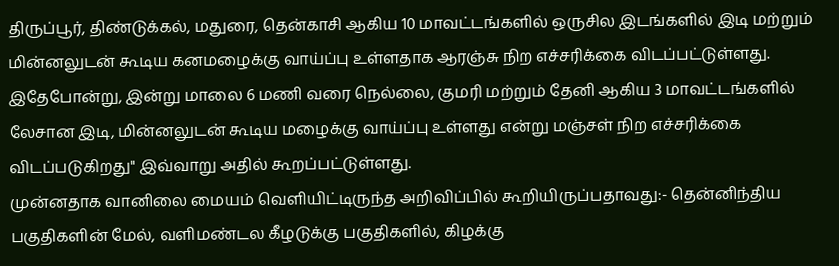திருப்பூர், திண்டுக்கல், மதுரை, தென்காசி ஆகிய 10 மாவட்டங்களில் ஒருசில இடங்களில் இடி மற்றும் மின்னலுடன் கூடிய கனமழைக்கு வாய்ப்பு உள்ளதாக ஆரஞ்சு நிற எச்சரிக்கை விடப்பட்டுள்ளது. இதேபோன்று, இன்று மாலை 6 மணி வரை நெல்லை, குமரி மற்றும் தேனி ஆகிய 3 மாவட்டங்களில் லேசான இடி, மின்னலுடன் கூடிய மழைக்கு வாய்ப்பு உள்ளது என்று மஞ்சள் நிற எச்சரிக்கை விடப்படுகிறது" இவ்வாறு அதில் கூறப்பட்டுள்ளது.
முன்னதாக வானிலை மையம் வெளியிட்டிருந்த அறிவிப்பில் கூறியிருப்பதாவது:- தென்னிந்திய பகுதிகளின் மேல், வளிமண்டல கீழடுக்கு பகுதிகளில், கிழக்கு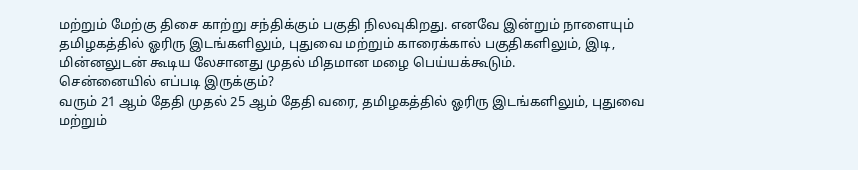மற்றும் மேற்கு திசை காற்று சந்திக்கும் பகுதி நிலவுகிறது. எனவே இன்றும் நாளையும் தமிழகத்தில் ஓரிரு இடங்களிலும், புதுவை மற்றும் காரைக்கால் பகுதிகளிலும், இடி, மின்னலுடன் கூடிய லேசானது முதல் மிதமான மழை பெய்யக்கூடும்.
சென்னையில் எப்படி இருக்கும்?
வரும் 21 ஆம் தேதி முதல் 25 ஆம் தேதி வரை, தமிழகத்தில் ஓரிரு இடங்களிலும், புதுவை மற்றும்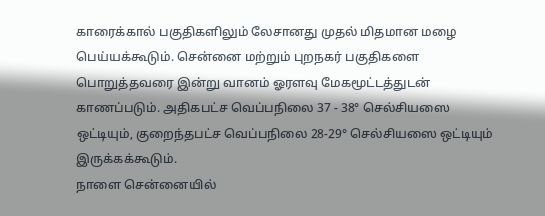காரைக்கால் பகுதிகளிலும் லேசானது முதல் மிதமான மழை பெய்யக்கூடும். சென்னை மற்றும் புறநகர் பகுதிகளை பொறுத்தவரை இன்று வானம் ஓரளவு மேகமூட்டத்துடன் காணப்படும். அதிகபட்ச வெப்பநிலை 37 - 38° செல்சியஸை ஒட்டியும், குறைந்தபட்ச வெப்பநிலை 28-29° செல்சியஸை ஒட்டியும் இருக்கக்கூடும்.
நாளை சென்னையில்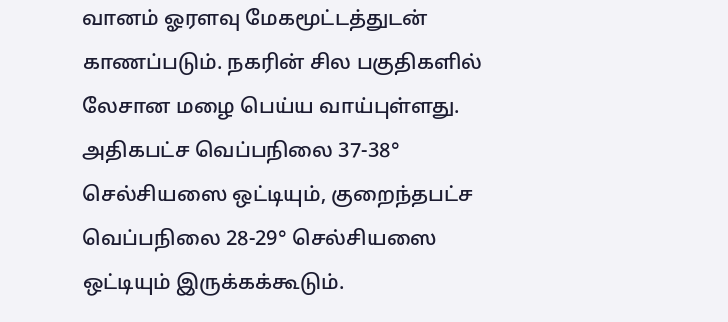வானம் ஓரளவு மேகமூட்டத்துடன் காணப்படும். நகரின் சில பகுதிகளில் லேசான மழை பெய்ய வாய்புள்ளது. அதிகபட்ச வெப்பநிலை 37-38° செல்சியஸை ஒட்டியும், குறைந்தபட்ச வெப்பநிலை 28-29° செல்சியஸை ஒட்டியும் இருக்கக்கூடும்.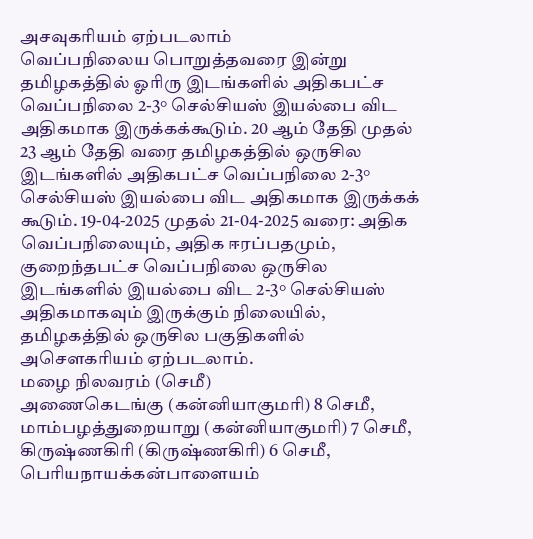அசவுகரியம் ஏற்படலாம்
வெப்பநிலைய பொறுத்தவரை இன்று தமிழகத்தில் ஓரிரு இடங்களில் அதிகபட்ச வெப்பநிலை 2-3° செல்சியஸ் இயல்பை விட அதிகமாக இருக்கக்கூடும். 20 ஆம் தேதி முதல் 23 ஆம் தேதி வரை தமிழகத்தில் ஒருசில இடங்களில் அதிகபட்ச வெப்பநிலை 2-3° செல்சியஸ் இயல்பை விட அதிகமாக இருக்கக் கூடும். 19-04-2025 முதல் 21-04-2025 வரை: அதிக வெப்பநிலையும், அதிக ஈரப்பதமும், குறைந்தபட்ச வெப்பநிலை ஒருசில இடங்களில் இயல்பை விட 2-3° செல்சியஸ் அதிகமாகவும் இருக்கும் நிலையில், தமிழகத்தில் ஒருசில பகுதிகளில் அசௌகரியம் ஏற்படலாம்.
மழை நிலவரம் (செமீ)
அணைகெடங்கு (கன்னியாகுமரி) 8 செமீ,
மாம்பழத்துறையாறு (கன்னியாகுமரி) 7 செமீ,
கிருஷ்ணகிரி (கிருஷ்ணகிரி) 6 செமீ,
பெரியநாயக்கன்பாளையம்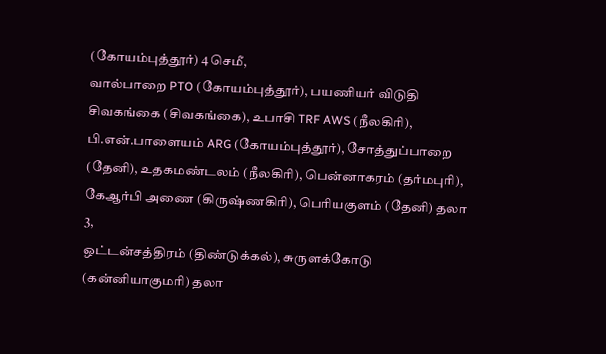(கோயம்புத்தூர்) 4 செமீ,
வால்பாறை PTO (கோயம்புத்தூர்), பயணியர் விடுதி சிவகங்கை (சிவகங்கை), உபாசி TRF AWS (நீலகிரி), பி.என்.பாளையம் ARG (கோயம்புத்தூர்), சோத்துப்பாறை (தேனி), உதகமண்டலம் (நீலகிரி), பென்னாகரம் (தர்மபுரி), கேஆர்பி அணை (கிருஷ்ணகிரி), பெரியகுளம் (தேனி) தலா 3,
ஒட்டன்சத்திரம் (திண்டுக்கல்), சுருளக்கோடு (கன்னியாகுமரி) தலா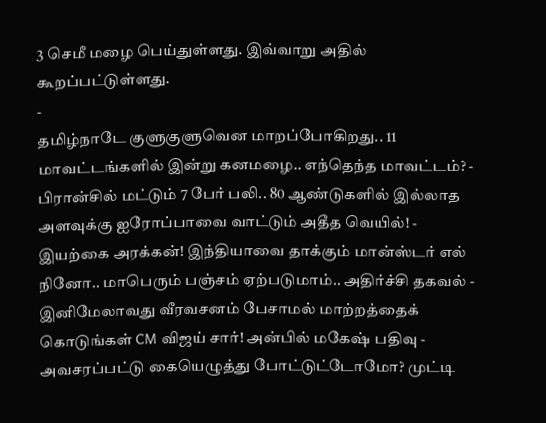3 செமீ மழை பெய்துள்ளது. இவ்வாறு அதில் கூறப்பட்டுள்ளது.
-
தமிழ்நாடே குளுகுளுவென மாறப்போகிறது.. 11 மாவட்டங்களில் இன்று கனமழை.. எந்தெந்த மாவட்டம்? -
பிரான்சில் மட்டும் 7 பேர் பலி.. 80 ஆண்டுகளில் இல்லாத அளவுக்கு ஐரோப்பாவை வாட்டும் அதீத வெயில்! -
இயற்கை அரக்கன்! இந்தியாவை தாக்கும் மான்ஸ்டர் எல் நினோ.. மாபெரும் பஞ்சம் ஏற்படுமாம்.. அதிர்ச்சி தகவல் -
இனிமேலாவது வீரவசனம் பேசாமல் மாற்றத்தைக் கொடுங்கள் CM விஜய் சார்! அன்பில் மகேஷ் பதிவு -
அவசரப்பட்டு கையெழுத்து போட்டுட்டோமோ? முட்டி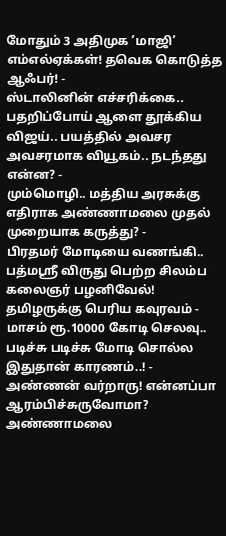மோதும் 3 அதிமுக ’மாஜி’ எம்எல்ஏக்கள்! தவெக கொடுத்த ஆஃபர்! -
ஸ்டாலினின் எச்சரிக்கை.. பதறிப்போய் ஆளை தூக்கிய விஜய்.. பயத்தில் அவசர அவசரமாக வியூகம்.. நடந்தது என்ன? -
மும்மொழி.. மத்திய அரசுக்கு எதிராக அண்ணாமலை முதல் முறையாக கருத்து? -
பிரதமர் மோடியை வணங்கி.. பத்மஸ்ரீ விருது பெற்ற சிலம்ப கலைஞர் பழனிவேல்! தமிழருக்கு பெரிய கவுரவம் -
மாசம் ரூ.10000 கோடி செலவு.. படிச்சு படிச்சு மோடி சொல்ல இதுதான் காரணம்..! -
அண்ணன் வர்றாரு! என்னப்பா ஆரம்பிச்சுருவோமா? அண்ணாமலை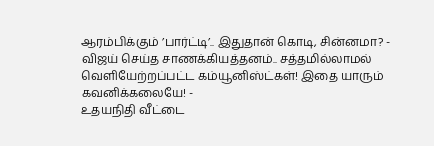ஆரம்பிக்கும் ’பார்ட்டி’.. இதுதான் கொடி, சின்னமா? -
விஜய் செய்த சாணக்கியத்தனம்.. சத்தமில்லாமல் வெளியேற்றப்பட்ட கம்யூனிஸ்ட்கள்! இதை யாரும் கவனிக்கலையே! -
உதயநிதி வீட்டை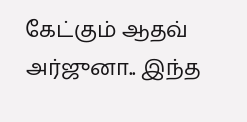கேட்கும் ஆதவ் அர்ஜுனா.. இந்த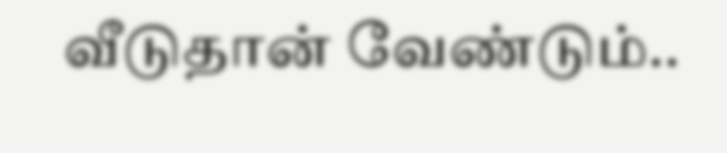வீடுதான் வேண்டும்..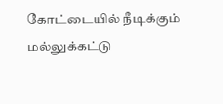கோட்டையில் நீடிக்கும் மல்லுக்கட்டு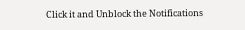Click it and Unblock the Notifications